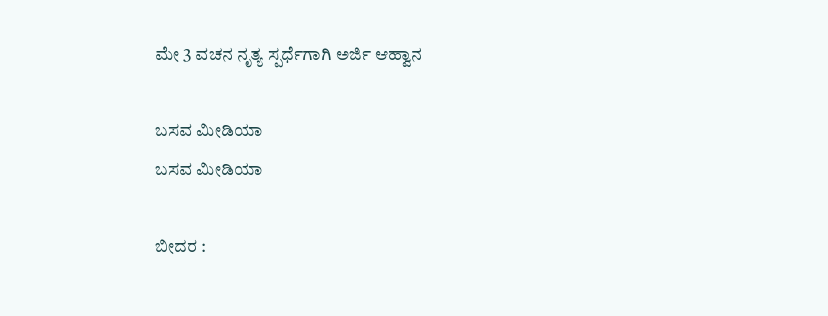ಮೇ 3 ವಚನ ನೃತ್ಯ ಸ್ಪರ್ಧೆಗಾಗಿ ಅರ್ಜಿ ಆಹ್ವಾನ

ಬಸವ ಮೀಡಿಯಾ
ಬಸವ ಮೀಡಿಯಾ

ಬೀದರ :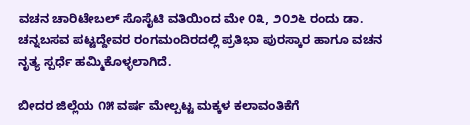ವಚನ ಚಾರಿಟೇಬಲ್ ಸೊಸೈಟಿ ವತಿಯಿಂದ ಮೇ ೦೩, ೨೦೨೬ ರಂದು ಡಾ. ಚನ್ನಬಸವ ಪಟ್ಟದ್ದೇವರ ರಂಗಮಂದಿರದಲ್ಲಿ ಪ್ರತಿಭಾ ಪುರಸ್ಕಾರ ಹಾಗೂ ವಚನ ನೃತ್ಯ ಸ್ಪರ್ಧೆ ಹಮ್ಮಿಕೊಳ್ಳಲಾಗಿದೆ.

ಬೀದರ ಜಿಲ್ಲೆಯ ೧೫ ವರ್ಷ ಮೇಲ್ಪಟ್ಟ ಮಕ್ಕಳ ಕಲಾವಂತಿಕೆಗೆ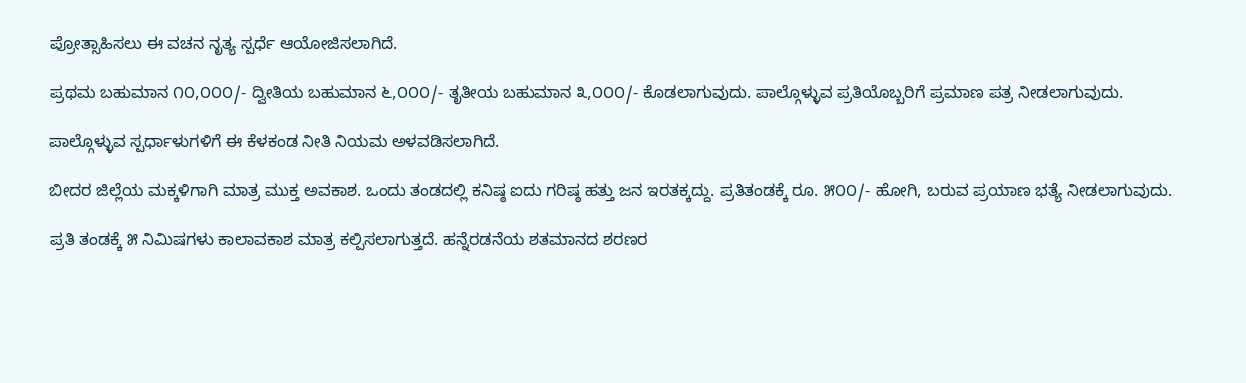ಪ್ರೋತ್ಸಾಹಿಸಲು ಈ ವಚನ ನೃತ್ಯ ಸ್ಪರ್ಧೆ ಆಯೋಜಿಸಲಾಗಿದೆ.

ಪ್ರಥಮ ಬಹುಮಾನ ೧೦,೦೦೦/- ದ್ವೀತಿಯ ಬಹುಮಾನ ೬,೦೦೦/- ತೃತೀಯ ಬಹುಮಾನ ೩,೦೦೦/- ಕೊಡಲಾಗುವುದು. ಪಾಲ್ಗೊಳ್ಳುವ ಪ್ರತಿಯೊಬ್ಬರಿಗೆ ಪ್ರಮಾಣ ಪತ್ರ ನೀಡಲಾಗುವುದು.

ಪಾಲ್ಗೊಳ್ಳುವ ಸ್ಪರ್ಧಾಳುಗಳಿಗೆ ಈ ಕೆಳಕಂಡ ನೀತಿ ನಿಯಮ ಅಳವಡಿಸಲಾಗಿದೆ.

ಬೀದರ ಜಿಲ್ಲೆಯ ಮಕ್ಕಳಿಗಾಗಿ ಮಾತ್ರ ಮುಕ್ತ ಅವಕಾಶ. ಒಂದು ತಂಡದಲ್ಲಿ ಕನಿಷ್ಠ ಐದು ಗರಿಷ್ಠ ಹತ್ತು ಜನ ಇರತಕ್ಕದ್ದು. ಪ್ರತಿತಂಡಕ್ಕೆ ರೂ. ೫೦೦/- ಹೋಗಿ, ಬರುವ ಪ್ರಯಾಣ ಭತ್ಯೆ ನೀಡಲಾಗುವುದು.

ಪ್ರತಿ ತಂಡಕ್ಕೆ ೫ ನಿಮಿಷಗಳು ಕಾಲಾವಕಾಶ ಮಾತ್ರ ಕಲ್ಪಿಸಲಾಗುತ್ತದೆ. ಹನ್ನೆರಡನೆಯ ಶತಮಾನದ ಶರಣರ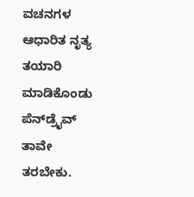ವಚನಗಳ ಆಧಾರಿತ ನೃತ್ಯ ತಯಾರಿ ಮಾಡಿಕೊಂಡು ಪೆನ್‌ಡ್ರೈವ್ ತಾವೇ ತರಬೇಕು.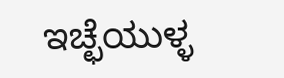ಇಚ್ಛೆಯುಳ್ಳ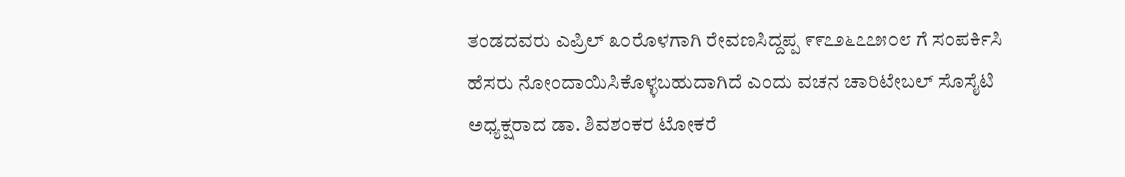ತಂಡದವರು ಎಪ್ರಿಲ್ ೩೦ರೊಳಗಾಗಿ ರೇವಣಸಿದ್ದಪ್ಪ ೯೯೭೨೬೭೭೫೦೮ ಗೆ ಸಂಪರ್ಕಿಸಿ ಹೆಸರು ನೋಂದಾಯಿಸಿಕೊಳ್ಳಬಹುದಾಗಿದೆ ಎಂದು ವಚನ ಚಾರಿಟೇಬಲ್ ಸೊಸೈಟಿ‌ ಅಧ್ಯಕ್ಷರಾದ ಡಾ. ಶಿವಶಂಕರ ಟೋಕರೆ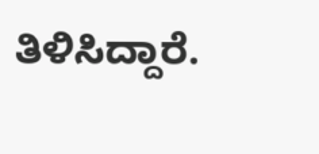ತಿಳಿಸಿದ್ದಾರೆ.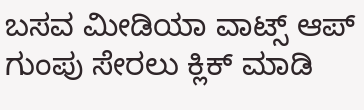ಬಸವ ಮೀಡಿಯಾ ವಾಟ್ಸ್ ಆಪ್ ಗುಂಪು ಸೇರಲು ಕ್ಲಿಕ್ ಮಾಡಿ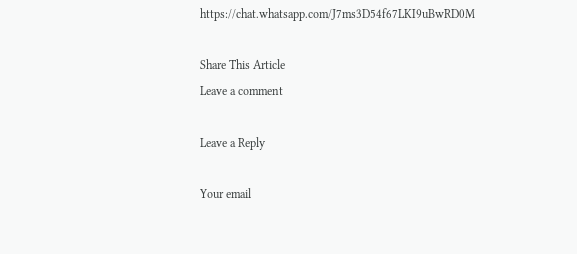https://chat.whatsapp.com/J7ms3D54f67LKI9uBwRD0M

Share This Article
Leave a comment

Leave a Reply

Your email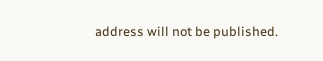address will not be published.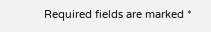Required fields are marked *